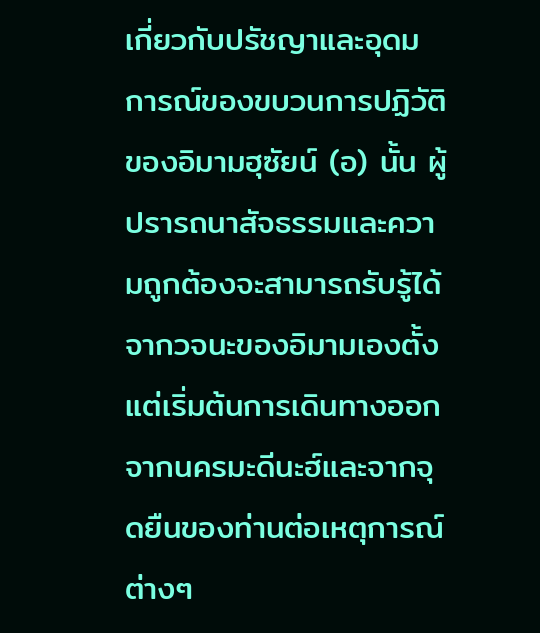เกี่ยวกับปรัชญาและอุดมการณ์ของขบวนการปฏิวัติของอิมามฮุซัยน์ (อ) นั้น ผู้ปรารถนาสัจธรรมและความถูกต้องจะสามารถรับรู้ได้จากวจนะของอิมามเองตั้งแต่เริ่มต้นการเดินทางออกจากนครมะดีนะฮ์และจากจุดยืนของท่านต่อเหตุการณ์ต่างๆ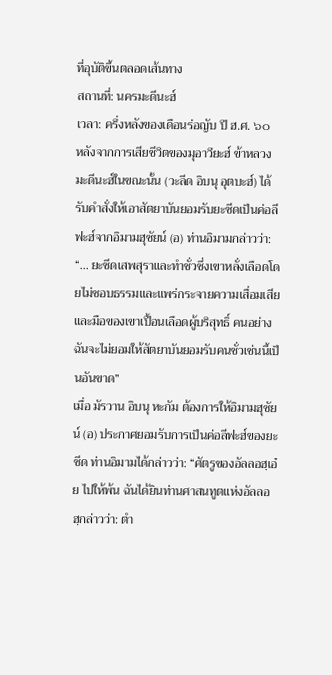ที่อุบัติขึ้นตลอดเส้นทาง
สถานที่: นครมะดีนะฮ์
เวลา: ครึ่งหลังของเดือนร่อญับ ปี ฮ.ศ. ๖๐
หลังจากการเสียชีวิตของมุอาวียะฮ์ ข้าหลวงมะดีนะฮ์ในขณะนั้น (วะลีด อิบนุ อุตบะฮ์) ได้รับคำสั่งให้เอาสัตยาบันยอมรับยะซีดเป็นค่อลีฟะฮ์จากอิมามฮุซัยน์ (อ) ท่านอิมามกล่าวว่า: “... ยะซีดเสพสุราและทำชั่วซึ่งเขาหลั่งเลือดโดยไม่ชอบธรรมและแพร่กระจายความเสื่อมเสีย และมือของเขาเปื้อนเลือดผู้บริสุทธิ์ คนอย่างฉันจะไม่ยอมให้สัตยาบันยอมรับคนชั่วเช่นนี้เป็นอันขาด”
เมื่อ มัรวาน อิบนุ หะกัม ต้องการให้อิมามฮุซัยน์ (อ) ประกาศยอมรับการเป็นค่อลีฟะฮ์ของยะซีด ท่านอิมามได้กล่าวว่า: “ศัตรูของอัลลอฮฺเอ๋ย ไปให้พ้น ฉันได้ยินท่านศาสนทูตแห่งอัลลอฮฺกล่าวว่า: ตำ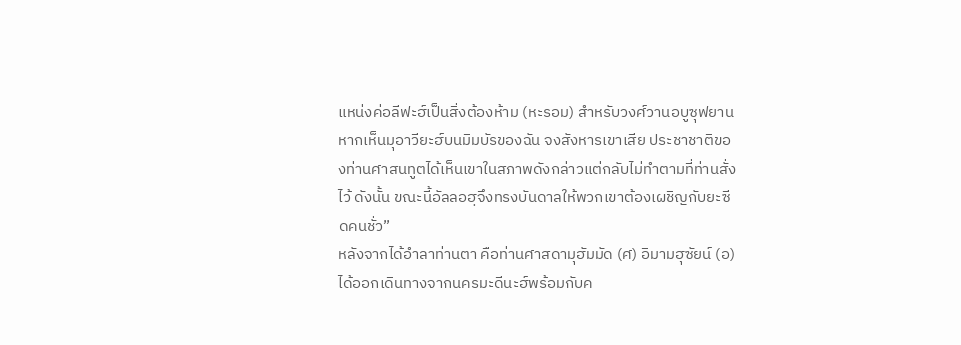แหน่งค่อลีฟะฮ์เป็นสิ่งต้องห้าม (หะรอม) สำหรับวงศ์วานอบูซุฟยาน หากเห็นมุอาวียะฮ์บนมิมบัรของฉัน จงสังหารเขาเสีย ประชาชาติของท่านศาสนทูตได้เห็นเขาในสภาพดังกล่าวแต่กลับไม่ทำตามที่ท่านสั่งไว้ ดังนั้น ขณะนี้อัลลอฮฺจึงทรงบันดาลให้พวกเขาต้องเผชิญกับยะซีดคนชั่ว”
หลังจากได้อำลาท่านตา คือท่านศาสดามุฮัมมัด (ศ) อิมามฮุซัยน์ (อ) ได้ออกเดินทางจากนครมะดีนะฮ์พร้อมกับค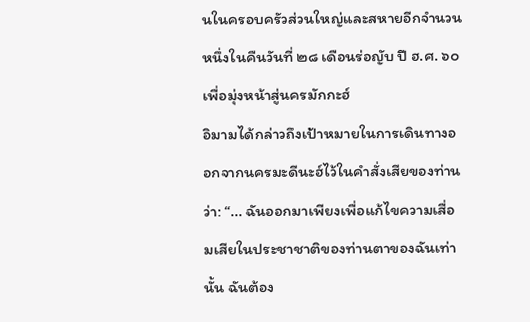นในครอบครัวส่วนใหญ่และสหายอีกจำนวนหนึ่งในคืนวันที่ ๒๘ เดือนร่อญับ ปี ฮ.ศ. ๖๐ เพื่อมุ่งหน้าสู่นครมักกะฮ์
อิมามได้กล่าวถึงเป้าหมายในการเดินทางออกจากนครมะดีนะฮ์ไว้ในคำสั่งเสียของท่านว่า: “... ฉันออกมาเพียงเพื่อแก้ไขความเสื่อมเสียในประชาชาติของท่านตาของฉันเท่านั้น ฉันต้อง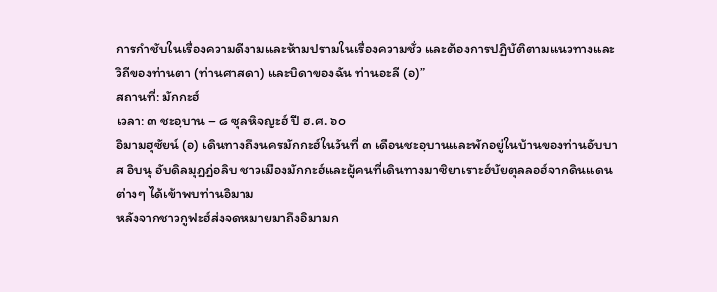การกำชับในเรื่องความดีงามและห้ามปรามในเรื่องความชั่ว และต้องการปฏิบัติตามแนวทางและวิถีของท่านตา (ท่านศาสดา) และบิดาของฉัน ท่านอะลี (อ)”
สถานที่: มักกะฮ์
เวลา: ๓ ชะอฺบาน – ๘ ซุลหิจญะฮ์ ปี ฮ.ศ. ๖๐
อิมามฮุซัยน์ (อ) เดินทางถึงนครมักกะฮ์ในวันที่ ๓ เดือนชะอฺบานและพักอยู่ในบ้านของท่านอับบาส อิบนุ อับดิลมุฎฎ่อลิบ ชาวเมืองมักกะฮ์และผู้คนที่เดินทางมาซิยาเราะฮ์บัยตุลลอฮ์จากดินแดนต่างๆ ได้เข้าพบท่านอิมาม
หลังจากชาวกูฟะฮ์ส่งจดหมายมาถึงอิมามก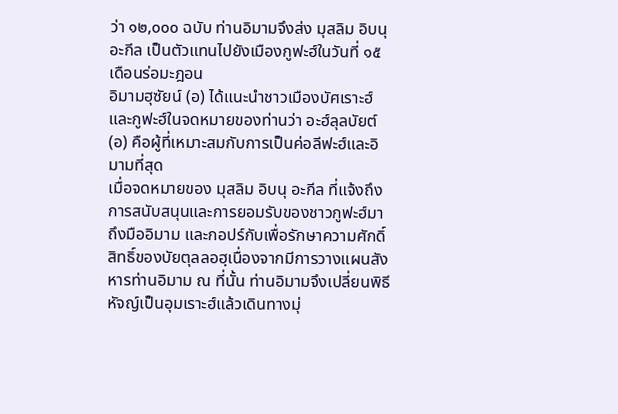ว่า ๑๒,๐๐๐ ฉบับ ท่านอิมามจึงส่ง มุสลิม อิบนุ อะกีล เป็นตัวแทนไปยังเมืองกูฟะฮ์ในวันที่ ๑๕ เดือนร่อมะฎอน
อิมามฮุซัยน์ (อ) ได้แนะนำชาวเมืองบัศเราะฮ์และกูฟะฮ์ในจดหมายของท่านว่า อะฮ์ลุลบัยต์ (อ) คือผู้ที่เหมาะสมกับการเป็นค่อลีฟะฮ์และอิมามที่สุด
เมื่อจดหมายของ มุสลิม อิบนุ อะกีล ที่แจ้งถึงการสนับสนุนและการยอมรับของชาวกูฟะฮ์มาถึงมืออิมาม และกอปร์กับเพื่อรักษาความศักดิ์สิทธิ์ของบัยตุลลอฮฺเนื่องจากมีการวางแผนสังหารท่านอิมาม ณ ที่นั้น ท่านอิมามจึงเปลี่ยนพิธีหัจญ์เป็นอุมเราะฮ์แล้วเดินทางมุ่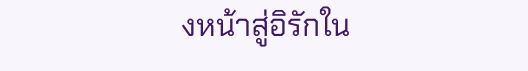งหน้าสู่อิรักใน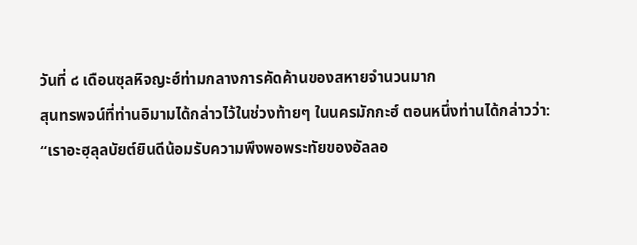วันที่ ๘ เดือนซุลหิจญะฮ์ท่ามกลางการคัดค้านของสหายจำนวนมาก
สุนทรพจน์ที่ท่านอิมามได้กล่าวไว้ในช่วงท้ายๆ ในนครมักกะฮ์ ตอนหนึ่งท่านได้กล่าวว่า: “เราอะฮฺลุลบัยต์ยินดีน้อมรับความพึงพอพระทัยของอัลลอ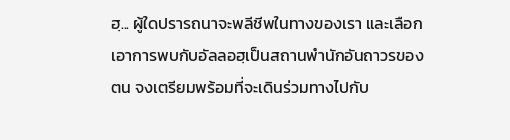ฮฺ... ผู้ใดปรารถนาจะพลีชีพในทางของเรา และเลือกเอาการพบกับอัลลอฮฺเป็นสถานพำนักอันถาวรของตน จงเตรียมพร้อมที่จะเดินร่วมทางไปกับ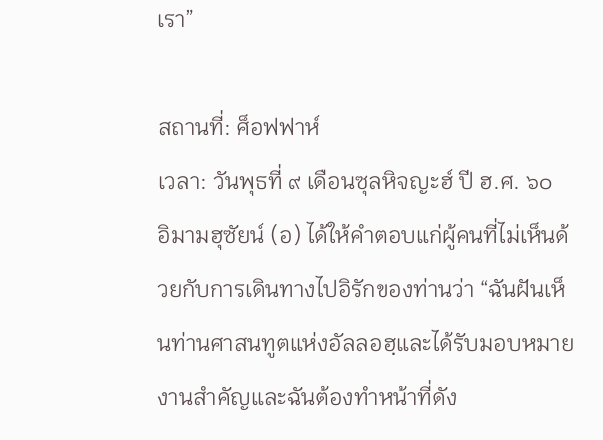เรา”

สถานที่: ศ็อฟฟาห์
เวลา: วันพุธที่ ๙ เดือนซุลหิจญะฮ์ ปี ฮ.ศ. ๖๐
อิมามฮุซัยน์ (อ) ได้ให้คำตอบแก่ผู้คนที่ไม่เห็นด้วยกับการเดินทางไปอิรักของท่านว่า “ฉันฝันเห็นท่านศาสนทูตแห่งอัลลอฮฺและได้รับมอบหมายงานสำคัญและฉันต้องทำหน้าที่ดัง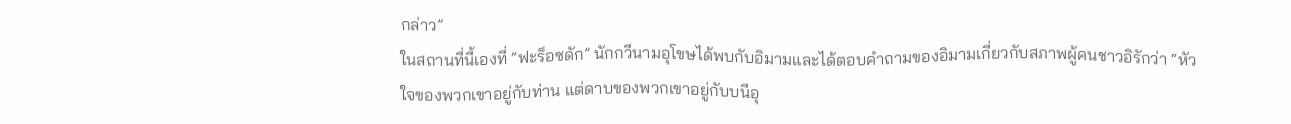กล่าว”
ในสถานที่นี้เองที่ “ฟะร็อซดัก” นักกวีนามอุโขษได้พบกับอิมามและได้ตอบคำถามของอิมามเกี่ยวกับสภาพผู้คนชาวอิรักว่า “หัวใจของพวกเขาอยู่กับท่าน แต่ดาบของพวกเขาอยู่กับบนีอุ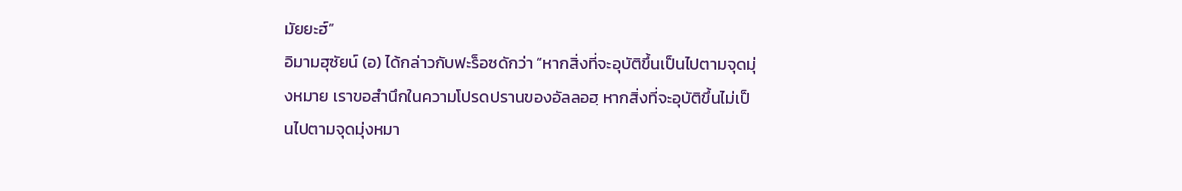มัยยะฮ์”
อิมามฮุซัยน์ (อ) ได้กล่าวกับฟะร็อซดักว่า “หากสิ่งที่จะอุบัติขึ้นเป็นไปตามจุดมุ่งหมาย เราขอสำนึกในความโปรดปรานของอัลลอฮฺ หากสิ่งที่จะอุบัติขึ้นไม่เป็นไปตามจุดมุ่งหมา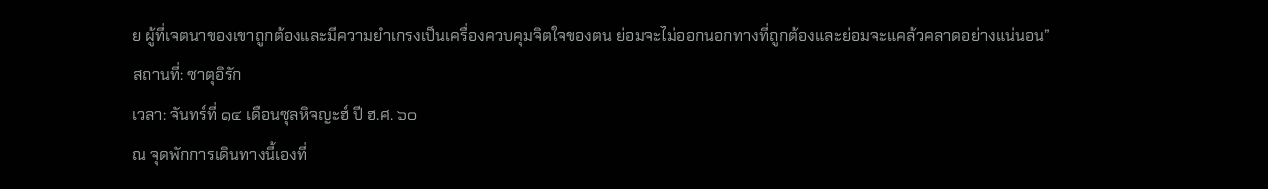ย ผู้ที่เจตนาของเขาถูกต้องและมีความยำเกรงเป็นเครื่องควบคุมจิตใจของตน ย่อมจะไม่ออกนอกทางที่ถูกต้องและย่อมจะแคล้วคลาดอย่างแน่นอน”
สถานที่: ซาตุอิรัก
เวลา: จันทร์ที่ ๑๔ เดือนซุลหิจญะฮ์ ปี ฮ.ศ. ๖๐
ณ จุดพักการเดินทางนี้เองที่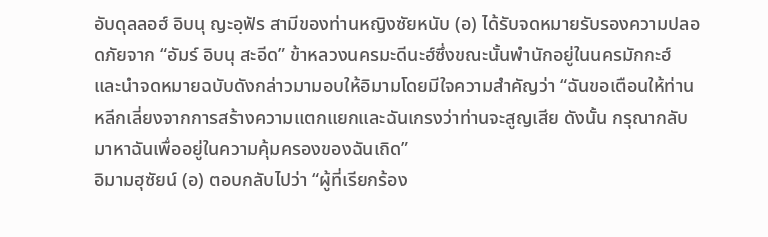อับดุลลอฮ์ อิบนุ ญะอฺฟัร สามีของท่านหญิงซัยหนับ (อ) ได้รับจดหมายรับรองความปลอดภัยจาก “อัมร์ อิบนุ สะอีด” ข้าหลวงนครมะดีนะฮ์ซึ่งขณะนั้นพำนักอยู่ในนครมักกะฮ์ และนำจดหมายฉบับดังกล่าวมามอบให้อิมามโดยมีใจความสำคัญว่า “ฉันขอเตือนให้ท่านหลีกเลี่ยงจากการสร้างความแตกแยกและฉันเกรงว่าท่านจะสูญเสีย ดังนั้น กรุณากลับมาหาฉันเพื่ออยู่ในความคุ้มครองของฉันเถิด”
อิมามฮุซัยน์ (อ) ตอบกลับไปว่า “ผู้ที่เรียกร้อง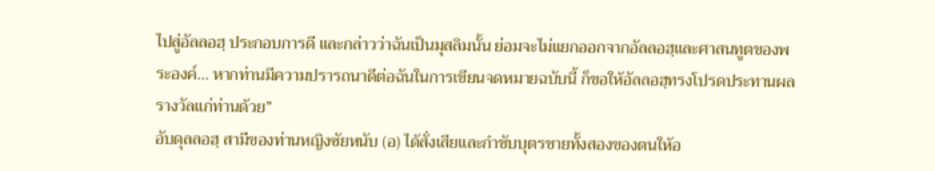ไปสู่อัลลอฮฺ ประกอบการดี และกล่าวว่าฉันเป็นมุสลิมนั้น ย่อมจะไม่แยกออกจากอัลลอฮฺและศาสนทูตของพระองค์... หากท่านมีความปรารถนาดีต่อฉันในการเขียนจดหมายฉบับนี้ ก็ขอให้อัลลอฮฺทรงโปรดประทานผลรางวัลแก่ท่านด้วย”
อับดุลลอฮฺ สามีของท่านหญิงซัยหนับ (อ) ได้สั่งเสียและกำชับบุตรชายทั้งสองของตนให้อ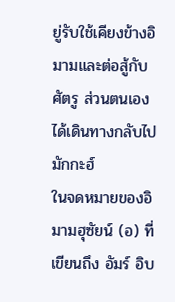ยู่รับใช้เคียงข้างอิมามและต่อสู้กับศัตรู ส่วนตนเองได้เดินทางกลับไปมักกะฮ์
ในจดหมายของอิมามฮุซัยน์ (อ) ที่เขียนถึง อัมร์ อิบ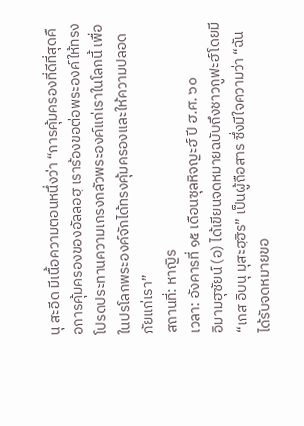นุ สะอีด มีเนื้อความตอนหนึ่งว่า “การคุ้มครองที่ดีที่สุดคือการคุ้มครองของอัลลอฮฺ เราร้องขอต่อพระองค์ให้ทรงโปรดประทานความเกรงกลัวพระองค์แก่เราในโลกนี้ เพื่อในปรโลกพระองค์จักได้ทรงคุ้มครองและให้ความปลอดภัยแก่เรา”
สถานที่: หาญิร
เวลา: อังคารที่ ๑๕ เดือนซุลหิจญะฮ์ ปี ฮ.ศ. ๖๐
อิมามฮุซัยน์ (อ) ได้เขียนจดหมายฉบับถึงชาวกูฟะฮ์โดยมี “เกส อิบนุ มุสะฮฺฮิร” เป็นผู้ถือสาร ซึ่งมีใจความว่า “ฉันได้รับจดหมายขอ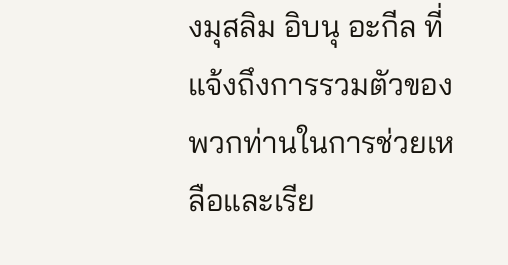งมุสลิม อิบนุ อะกีล ที่แจ้งถึงการรวมตัวของพวกท่านในการช่วยเหลือและเรีย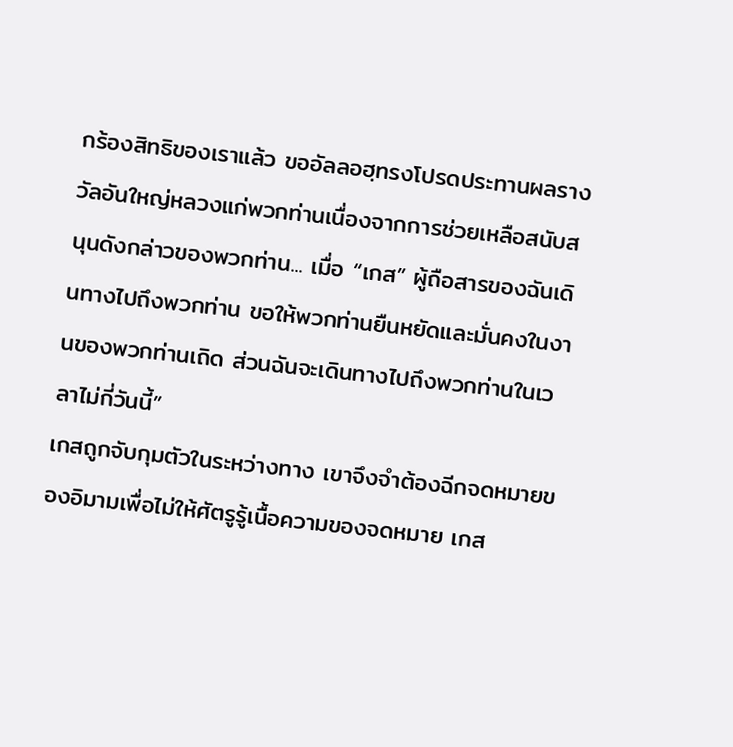กร้องสิทธิของเราแล้ว ขออัลลอฮฺทรงโปรดประทานผลรางวัลอันใหญ่หลวงแก่พวกท่านเนื่องจากการช่วยเหลือสนับสนุนดังกล่าวของพวกท่าน... เมื่อ “เกส” ผู้ถือสารของฉันเดินทางไปถึงพวกท่าน ขอให้พวกท่านยืนหยัดและมั่นคงในงานของพวกท่านเถิด ส่วนฉันจะเดินทางไปถึงพวกท่านในเวลาไม่กี่วันนี้”
เกสถูกจับกุมตัวในระหว่างทาง เขาจึงจำต้องฉีกจดหมายของอิมามเพื่อไม่ให้ศัตรูรู้เนื้อความของจดหมาย เกส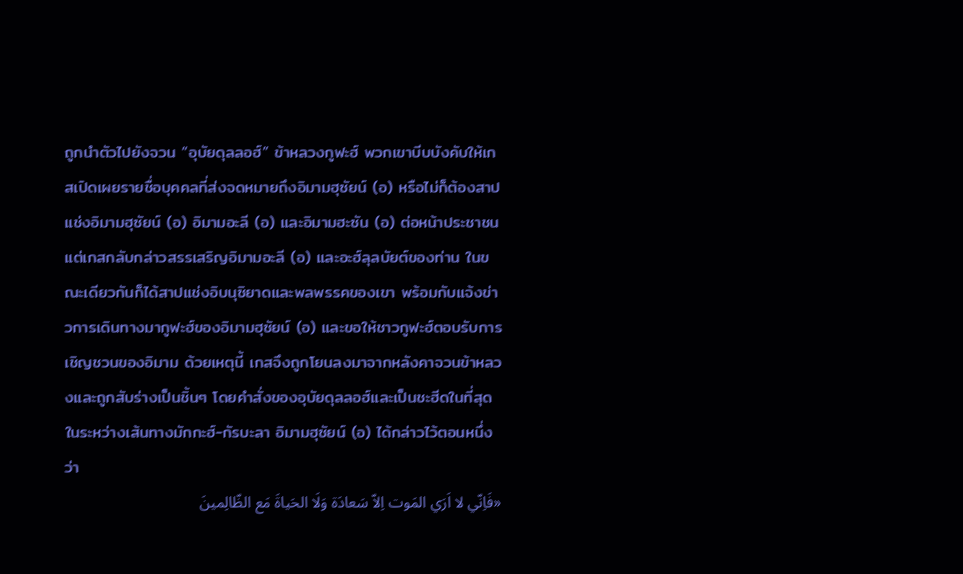ถูกนำตัวไปยังจวน “อุบัยดุลลอฮ์” ข้าหลวงกูฟะฮ์ พวกเขาบีบบังคับให้เกสเปิดเผยรายชื่อบุคคลที่ส่งจดหมายถึงอิมามฮุซัยน์ (อ) หรือไม่ก็ต้องสาปแช่งอิมามฮุซัยน์ (อ) อิมามอะลี (อ) และอิมามฮะซัน (อ) ต่อหน้าประชาชน แต่เกสกลับกล่าวสรรเสริญอิมามอะลี (อ) และอะฮ์ลุลบัยต์ของท่าน ในขณะเดียวกันก็ได้สาปแช่งอิบนุซิยาดและพลพรรคของเขา พร้อมกับแจ้งข่าวการเดินทางมากูฟะฮ์ของอิมามฮุซัยน์ (อ) และขอให้ชาวกูฟะฮ์ตอบรับการเชิญชวนของอิมาม ด้วยเหตุนี้ เกสจึงถูกโยนลงมาจากหลังคาจวนข้าหลวงและถูกสับร่างเป็นชิ้นๆ โดยคำสั่งของอุบัยดุลลอฮ์และเป็นชะฮีดในที่สุด
ในระหว่างเส้นทางมักกะฮ์-กัรบะลา อิมามฮุซัยน์ (อ) ได้กล่าวไว้ตอนหนึ่งว่า
«فَاِنّي لا اَرَي المَوت اِلاّ سَعادَة وَلَا الحَياةَ مَع الظّالِمينَ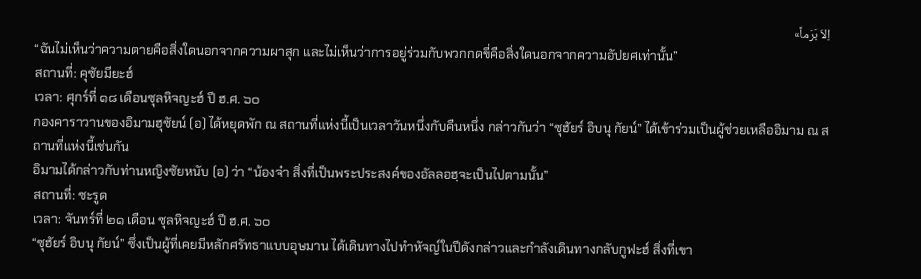اِلاّ بَرَماً»
“ฉันไม่เห็นว่าความตายคือสิ่งใดนอกจากความผาสุก และไม่เห็นว่าการอยู่ร่วมกับพวกกดขี่คือสิ่งใดนอกจากความอัปยศเท่านั้น”
สถานที่: คุซัยมียะฮ์
เวลา: ศุกร์ที่ ๑๘ เดือนซุลหิจญะฮ์ ปี ฮ.ศ. ๖๐
กองคาราวานของอิมามฮุซัยน์ (อ) ได้หยุดพัก ณ สถานที่แห่งนี้เป็นเวลาวันหนึ่งกับคืนหนึ่ง กล่าวกันว่า “ซุฮัยร์ อิบนุ กัยน์” ได้เข้าร่วมเป็นผู้ช่วยเหลืออิมาม ณ สถานที่แห่งนี้เช่นกัน
อิมามได้กล่าวกับท่านหญิงซัยหนับ (อ) ว่า “น้องจ๋า สิ่งที่เป็นพระประสงค์ของอัลลอฮฺจะเป็นไปตามนั้น”
สถานที่: ซะรูด
เวลา: จันทร์ที่ ๒๑ เดือน ซุลหิจญะฮ์ ปี ฮ.ศ. ๖๐
“ซุฮัยร์ อิบนุ กัยน์” ซึ่งเป็นผู้ที่เคยมีหลักศรัทธาแบบอุษมาน ได้เดินทางไปทำหัจญ์ในปีดังกล่าวและกำลังเดินทางกลับกูฟะฮ์ สิ่งที่เขา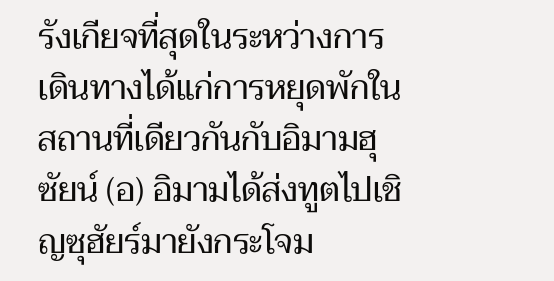รังเกียจที่สุดในระหว่างการเดินทางได้แก่การหยุดพักในสถานที่เดียวกันกับอิมามฮุซัยน์ (อ) อิมามได้ส่งทูตไปเชิญซุฮัยร์มายังกระโจม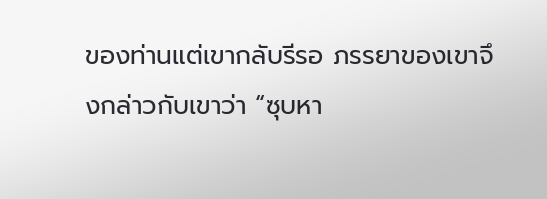ของท่านแต่เขากลับรีรอ ภรรยาของเขาจึงกล่าวกับเขาว่า “ซุบหา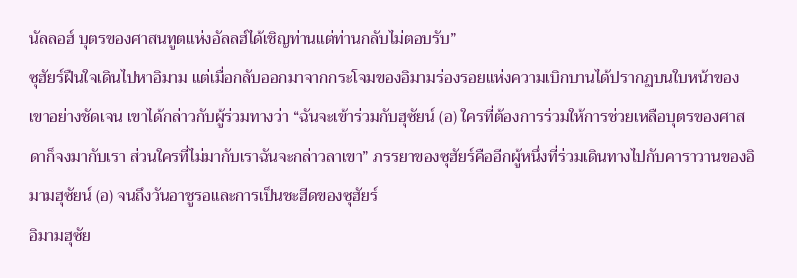นัลลอฮ์ บุตรของศาสนทูตแห่งอัลลฮ์ได้เชิญท่านแต่ท่านกลับไม่ตอบรับ”
ซุฮัยร์ฝืนใจเดินไปหาอิมาม แต่เมื่อกลับออกมาจากกระโจมของอิมามร่องรอยแห่งความเบิกบานได้ปรากฏบนใบหน้าของเขาอย่างชัดเจน เขาได้กล่าวกับผู้ร่วมทางว่า “ฉันจะเข้าร่วมกับฮุซัยน์ (อ) ใครที่ต้องการร่วมให้การช่วยเหลือบุตรของศาสดาก็จงมากับเรา ส่วนใครที่ไม่มากับเราฉันจะกล่าวลาเขา” ภรรยาของซุฮัยร์คืออีกผู้หนึ่งที่ร่วมเดินทางไปกับคาราวานของอิมามฮุซัยน์ (อ) จนถึงวันอาชูรอและการเป็นชะฮีดของซุฮัยร์
อิมามฮุซัย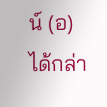น์ (อ) ได้กล่า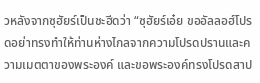วหลังจากซุฮัยร์เป็นชะฮีดว่า “ซุฮัยร์เอ๋ย ขออัลลอฮ์โปรดอย่าทรงทำให้ท่านห่างไกลจากความโปรดปรานและความเมตตาของพระองค์ และขอพระองค์ทรงโปรดสาป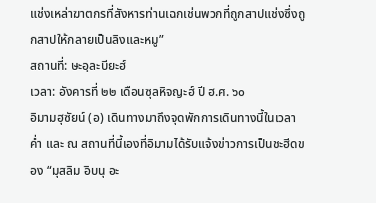แช่งเหล่าฆาตกรที่สังหารท่านเฉกเช่นพวกที่ถูกสาปแช่งซึ่งถูกสาปให้กลายเป็นลิงและหมู”
สถานที่: ษะอฺละบียะฮ์
เวลา: อังคารที่ ๒๒ เดือนซุลหิจญะฮ์ ปี ฮ.ศ. ๖๐
อิมามฮุซัยน์ (อ) เดินทางมาถึงจุดพักการเดินทางนี้ในเวลาค่ำ และ ณ สถานที่นี้เองที่อิมามได้รับแจ้งข่าวการเป็นชะฮีดของ “มุสลิม อิบนุ อะ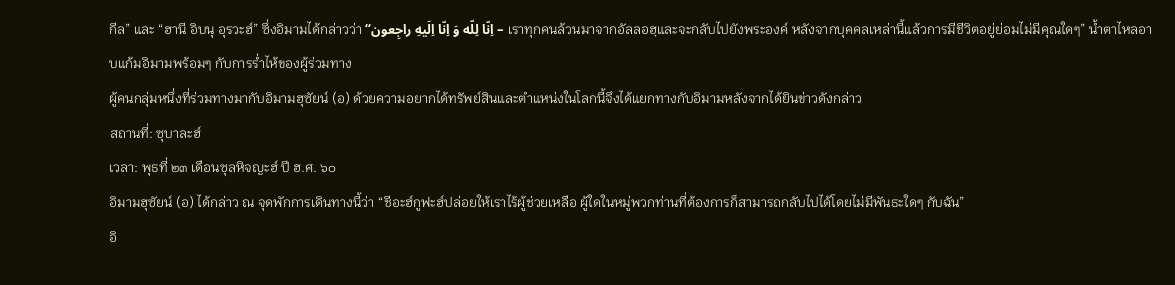กีล” และ “ฮานี อิบนุ อุรวะฮ์” ซึ่งอิมามได้กล่าวว่า “اِنّا لِلّه وَ اِنّا اِلَيهِ راجِعون – เราทุกคนล้วนมาจากอัลลอฮฺและจะกลับไปยังพระองค์ หลังจากบุคคลเหล่านี้แล้วการมีชีวิตอยู่ย่อมไม่มีคุณใดๆ” น้ำตาไหลอาบแก้มอิมามพร้อมๆ กับการร่ำไห้ของผู้ร่วมทาง
ผู้คนกลุ่มหนึ่งที่ร่วมทางมากับอิมามฮุซัยน์ (อ) ด้วยความอยากได้ทรัพย์สินและตำแหน่งในโลกนี้จึงได้แยกทางกับอิมามหลังจากได้ยินข่าวดังกล่าว
สถานที่: ซุบาละฮ์
เวลา: พุธที่ ๒๓ เดือนซุลหิจญะฮ์ ปี ฮ.ศ. ๖๐
อิมามฮุซัยน์ (อ) ได้กล่าว ณ จุดพักการเดินทางนี้ว่า “ชีอะฮ์กูฟะฮ์ปล่อยให้เราไร้ผู้ช่วยเหลือ ผู้ใดในหมู่พวกท่านที่ต้องการก็สามารถกลับไปได้โดยไม่มีพันธะใดๆ กับฉัน”
อิ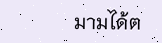มามได้ต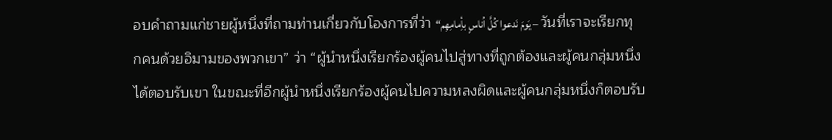อบคำถามแก่ชายผู้หนึ่งที่ถามท่านเกี่ยวกับโองการที่ว่า “يَومَ نَدعوا کُلَّ اُناسٍ بأِمامِهِم – วันที่เราจะเรียกทุกคนด้วยอิมามของพวกเขา” ว่า “ผู้นำหนึ่งเรียกร้องผู้คนไปสู่ทางที่ถูกต้องและผู้คนกลุ่มหนึ่งได้ตอบรับเขา ในขณะที่อีกผู้นำหนึ่งเรียกร้องผู้คนไปความหลงผิดและผู้คนกลุ่มหนึ่งก็ตอบรับ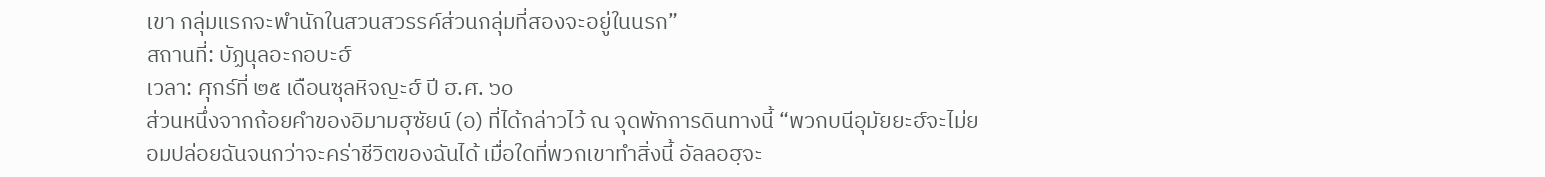เขา กลุ่มแรกจะพำนักในสวนสวรรค์ส่วนกลุ่มที่สองจะอยู่ในนรก”
สถานที่: บัฏนุลอะกอบะฮ์
เวลา: ศุกร์ที่ ๒๕ เดือนซุลหิจญะฮ์ ปี ฮ.ศ. ๖๐
ส่วนหนึ่งจากถ้อยคำของอิมามฮุซัยน์ (อ) ที่ได้กล่าวไว้ ณ จุดพักการดินทางนี้ “พวกบนีอุมัยยะฮ์จะไม่ยอมปล่อยฉันจนกว่าจะคร่าชีวิตของฉันได้ เมื่อใดที่พวกเขาทำสิ่งนี้ อัลลอฮฺจะ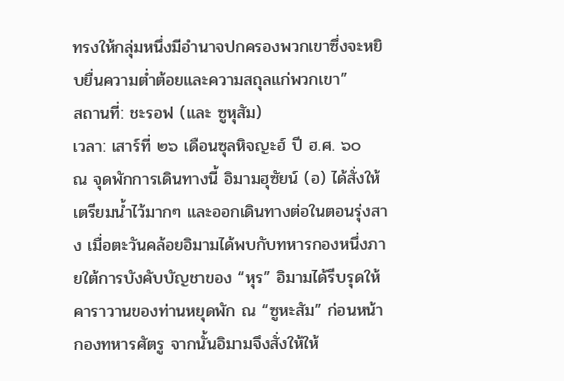ทรงให้กลุ่มหนึ่งมีอำนาจปกครองพวกเขาซึ่งจะหยิบยื่นความต่ำต้อยและความสถุลแก่พวกเขา”
สถานที่: ชะรอฟ (และ ซูหุสัม)
เวลา: เสาร์ที่ ๒๖ เดือนซุลหิจญะฮ์ ปี ฮ.ศ. ๖๐
ณ จุดพักการเดินทางนี้ อิมามฮุซัยน์ (อ) ได้สั่งให้เตรียมน้ำไว้มากๆ และออกเดินทางต่อในตอนรุ่งสาง เมื่อตะวันคล้อยอิมามได้พบกับทหารกองหนึ่งภายใต้การบังคับบัญชาของ “หุร” อิมามได้รีบรุดให้คาราวานของท่านหยุดพัก ณ “ซูหะสัม” ก่อนหน้ากองทหารศัตรู จากนั้นอิมามจึงสั่งให้ให้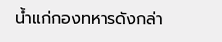น้ำแก่กองทหารดังกล่า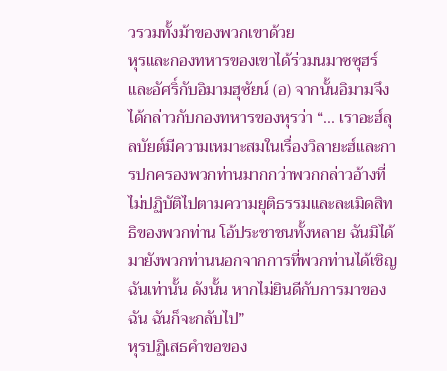วรวมทั้งม้าของพวกเขาด้วย
หุรและกองทหารของเขาได้ร่วมนมาซซุฮร์และอัศริ์กับอิมามฮุซัยน์ (อ) จากนั้นอิมามจึงได้กล่าวกับกองทหารของหุรว่า “... เราอะฮ์ลุลบัยต์มีความเหมาะสมในเรื่องวิลายะฮ์และการปกครองพวกท่านมากกว่าพวกกล่าวอ้างที่ไม่ปฏิบัติไปตามความยุติธรรมและละเมิดสิทธิของพวกท่าน โอ้ประชาชนทั้งหลาย ฉันมิได้มายังพวกท่านนอกจากการที่พวกท่านได้เชิญฉันเท่านั้น ดังนั้น หากไม่ยินดีกับการมาของฉัน ฉันก็จะกลับไป”
หุรปฏิเสธคำขอของ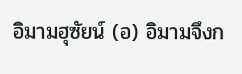อิมามฮุซัยน์ (อ) อิมามจึงก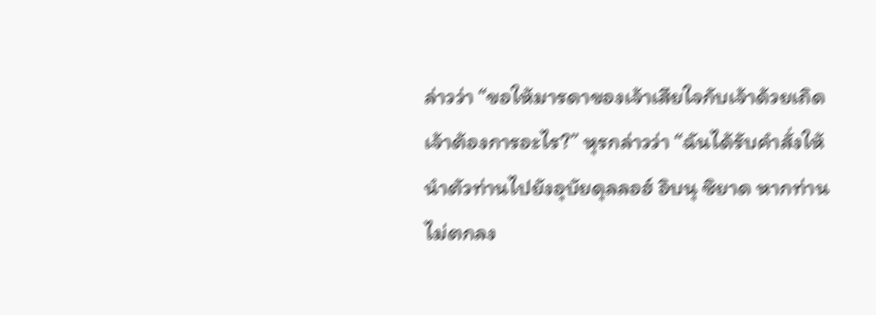ล่าวว่า “ขอให้มารดาของเจ้าเสียใจกับเจ้าด้วยเถิด เจ้าต้องการอะไร?” หุรกล่าวว่า “ฉันได้รับคำสั่งให้นำตัวท่านไปยังอุบัยดุลลอฮ์ อิบนุ ซิยาด หากท่านไม่ตกลง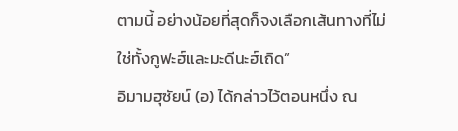ตามนี้ อย่างน้อยที่สุดก็จงเลือกเส้นทางที่ไม่ใช่ทั้งกูฟะฮ์และมะดีนะฮ์เถิด”
อิมามฮุซัยน์ (อ) ได้กล่าวไว้ตอนหนึ่ง ณ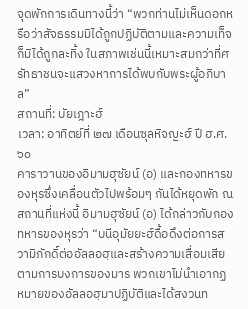จุดพักการเดินทางนี้ว่า “พวกท่านไม่เห็นดอกหรือว่าสัจธรรมมิได้ถูกปฏิบัติตามและความเท็จก็มิได้ถูกละทิ้ง ในสภาพเช่นนี้เหมาะสมกว่าที่ศรัทธาชนจะแสวงหาการได้พบกับพระผู้อภิบาล”
สถานที่: บัยเฎาะฮ์
เวลา: อาทิตย์ที่ ๒๗ เดือนซุลหิจญะฮ์ ปี ฮ.ศ. ๖๐
คาราวานของอิมามฮุซัยน์ (อ) และกองทหารของหุรซึ่งเคลื่อนตัวไปพร้อมๆ กันได้หยุดพัก ณ สถานที่แห่งนี้ อิมามฮุซัยน์ (อ) ได้กล่าวกับกองทหารของหุรว่า “บนีอุมัยยะฮ์ดื้อดึงต่อการสวามิภักดิ์ต่ออัลลอฮฺและสร้างความเสื่อมเสียตามการบงการของมาร พวกเขาไม่นำเอากฏหมายของอัลลอฮฺมาปฏิบัติและได้สงวนท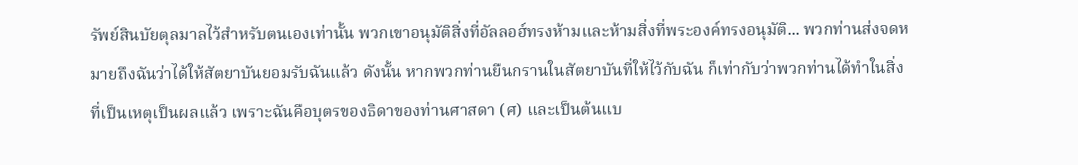รัพย์สินบัยตุลมาลไว้สำหรับตนเองเท่านั้น พวกเขาอนุมัติสิ่งที่อัลลอฮ์ทรงห้ามและห้ามสิ่งที่พระองค์ทรงอนุมัติ... พวกท่านส่งจดหมายถึงฉันว่าได้ให้สัตยาบันยอมรับฉันแล้ว ดังนั้น หากพวกท่านยืนกรานในสัตยาบันที่ให้ไว้กับฉัน ก็เท่ากับว่าพวกท่านได้ทำในสิ่งที่เป็นเหตุเป็นผลแล้ว เพราะฉันคือบุตรของธิดาของท่านศาสดา (ศ) และเป็นต้นแบ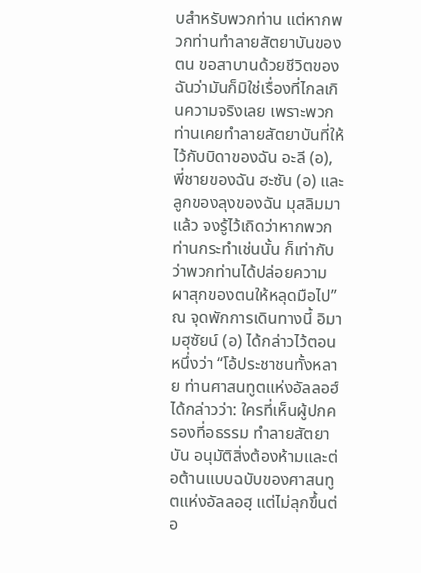บสำหรับพวกท่าน แต่หากพวกท่านทำลายสัตยาบันของตน ขอสาบานด้วยชีวิตของฉันว่ามันก็มิใช่เรื่องที่ไกลเกินความจริงเลย เพราะพวกท่านเคยทำลายสัตยาบันที่ให้ไว้กับบิดาของฉัน อะลี (อ), พี่ชายของฉัน ฮะซัน (อ) และลูกของลุงของฉัน มุสลิมมาแล้ว จงรู้ไว้เถิดว่าหากพวกท่านกระทำเช่นนั้น ก็เท่ากับว่าพวกท่านได้ปล่อยความผาสุกของตนให้หลุดมือไป”
ณ จุดพักการเดินทางนี้ อิมามฮุซัยน์ (อ) ได้กล่าวไว้ตอนหนึ่งว่า “โอ้ประชาชนทั้งหลาย ท่านศาสนทูตแห่งอัลลอฮ์ได้กล่าวว่า: ใครที่เห็นผู้ปกครองที่อธรรม ทำลายสัตยาบัน อนุมัติสิ่งต้องห้ามและต่อต้านแบบฉบับของศาสนทูตแห่งอัลลอฮฺ แต่ไม่ลุกขึ้นต่อ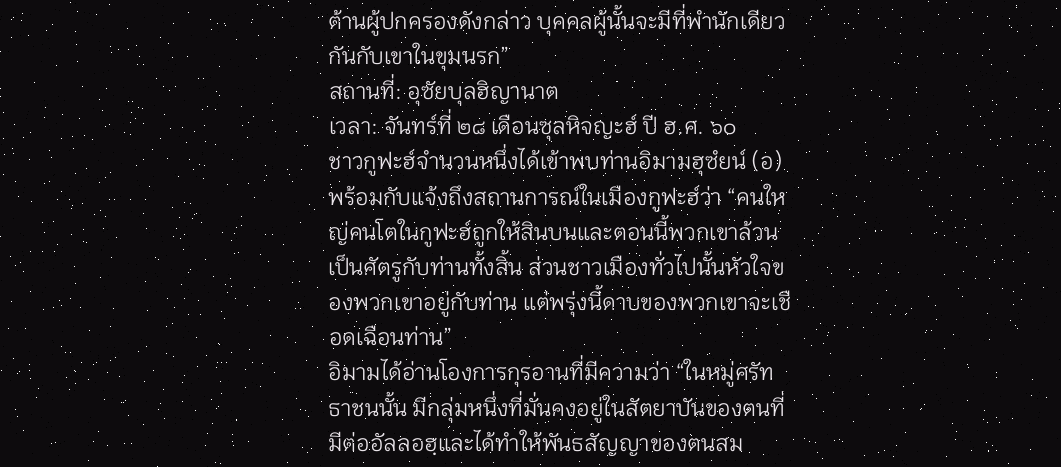ต้านผู้ปกครองดังกล่าว บุคคลผู้นั้นจะมีที่พำนักเดียวกันกับเขาในขุมนรก”
สถานที่: อุซัยบุลฮิญานาต
เวลา: จันทร์ที่ ๒๘ เดือนซุลหิจญะฮ์ ปี ฮ.ศ. ๖๐
ชาวกูฟะฮ์จำนวนหนึ่งได้เข้าพบท่านอิมามฮุซํยน์ (อ) พร้อมกับแจ้งถึงสถานการณ์ในเมืองกูฟะฮ์ว่า “คนใหญ่คนโตในกูฟะฮ์ถูกให้สินบนและตอนนี้พวกเขาล้วนเป็นศัตรูกับท่านทั้งสิ้น ส่วนชาวเมืองทั่วไปนั้นหัวใจของพวกเขาอยู่กับท่าน แต่พรุ่งนี้ดาบของพวกเขาจะเชือดเฉือนท่าน”
อิมามได้อ่านโองการกุรอานที่มีความว่า “ในหมู่ศรัทธาชนนั้น มีกลุ่มหนึ่งที่มั่นคงอยู่ในสัตยาบันของตนที่มีต่ออัลลอฮฺและได้ทำให้พันธสัญญาของตนสม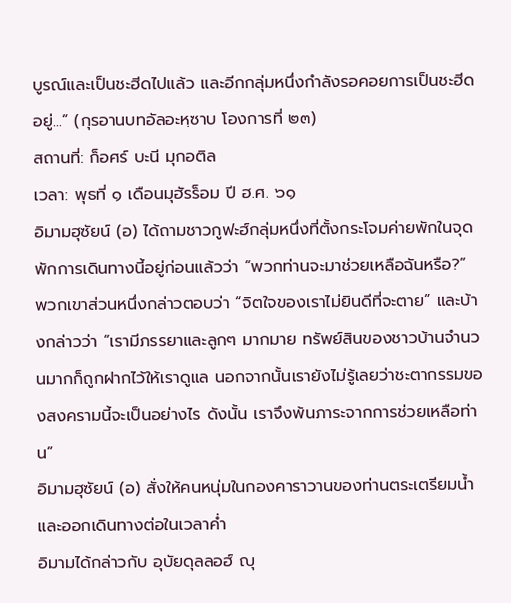บูรณ์และเป็นชะฮีดไปแล้ว และอีกกลุ่มหนึ่งกำลังรอคอยการเป็นชะฮีดอยู่...” (กุรอานบทอัลอะหฺซาบ โองการที่ ๒๓)
สถานที่: ก็อศร์ บะนี มุกอติล
เวลา: พุธที่ ๑ เดือนมุฮัรร็อม ปี ฮ.ศ. ๖๑
อิมามฮุซัยน์ (อ) ได้ถามชาวกูฟะฮ์กลุ่มหนึ่งที่ตั้งกระโจมค่ายพักในจุดพักการเดินทางนี้อยู่ก่อนแล้วว่า “พวกท่านจะมาช่วยเหลือฉันหรือ?” พวกเขาส่วนหนึ่งกล่าวตอบว่า “จิตใจของเราไม่ยินดีที่จะตาย” และบ้างกล่าวว่า “เรามีภรรยาและลูกๆ มากมาย ทรัพย์สินของชาวบ้านจำนวนมากก็ถูกฝากไว้ให้เราดูแล นอกจากนั้นเรายังไม่รู้เลยว่าชะตากรรมของสงครามนี้จะเป็นอย่างไร ดังนั้น เราจึงพ้นภาระจากการช่วยเหลือท่าน”
อิมามฮุซัยน์ (อ) สั่งให้คนหนุ่มในกองคาราวานของท่านตระเตรียมน้ำและออกเดินทางต่อในเวลาค่ำ
อิมามได้กล่าวกับ อุบัยดุลลอฮ์ ญุ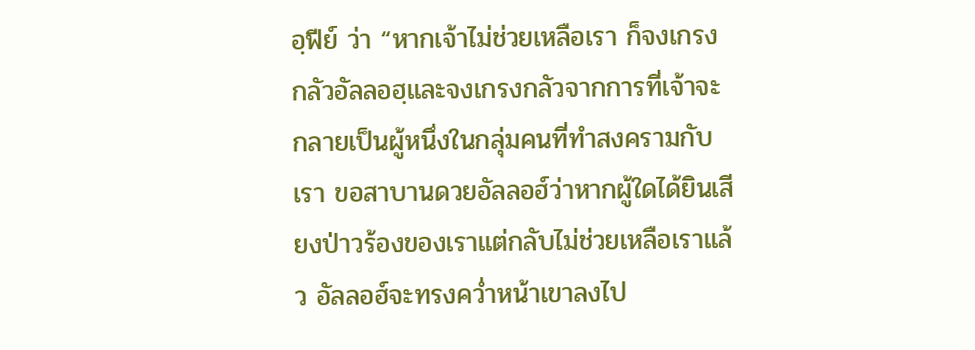อฺฟีย์ ว่า “หากเจ้าไม่ช่วยเหลือเรา ก็จงเกรงกลัวอัลลอฮฺและจงเกรงกลัวจากการที่เจ้าจะกลายเป็นผู้หนึ่งในกลุ่มคนที่ทำสงครามกับเรา ขอสาบานดวยอัลลอฮ์ว่าหากผู้ใดได้ยินเสียงป่าวร้องของเราแต่กลับไม่ช่วยเหลือเราแล้ว อัลลอฮ์จะทรงคว่ำหน้าเขาลงไป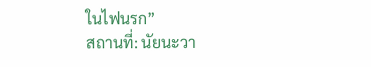ในไฟนรก”
สถานที่: นัยนะวา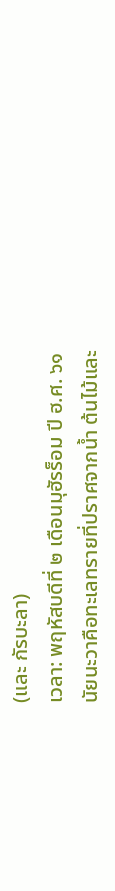(และ กัรบะลา)
เวลา: พฤหัสบดีที่ ๒ เดือนมุฮัรร็อม ปี ฮ.ศ. ๖๑
นัยนะวาคือทะเลทรายที่ปราศจากน้ำ ต้นไม้และ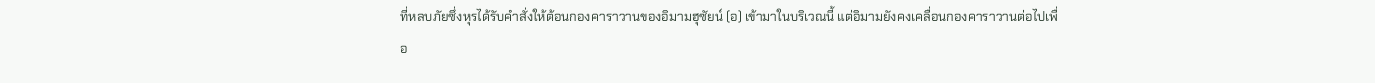ที่หลบภัยซึ่งหุรได้รับคำสั่งให้ต้อนกองคาราวานของอิมามฮุซัยน์ (อ) เข้ามาในบริเวณนี้ แต่อิมามยังคงเคลื่อนกองคาราวานต่อไปเพื่อ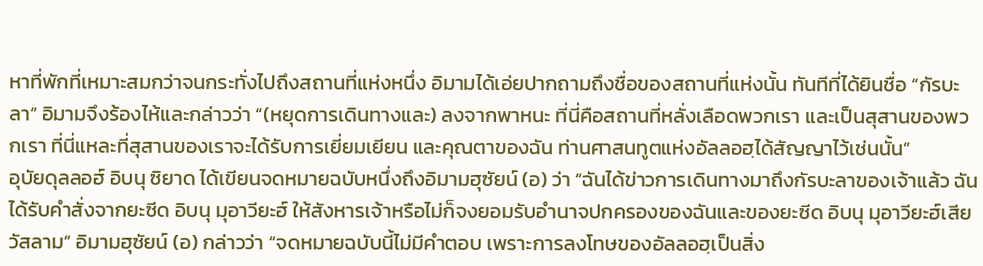หาที่พักที่เหมาะสมกว่าจนกระทั่งไปถึงสถานที่แห่งหนึ่ง อิมามได้เอ่ยปากถามถึงชื่อของสถานที่แห่งนั้น ทันทีที่ได้ยินชื่อ “กัรบะลา” อิมามจึงร้องไห้และกล่าวว่า “(หยุดการเดินทางและ) ลงจากพาหนะ ที่นี่คือสถานที่หลั่งเลือดพวกเรา และเป็นสุสานของพวกเรา ที่นี่แหละที่สุสานของเราจะได้รับการเยี่ยมเยียน และคุณตาของฉัน ท่านศาสนทูตแห่งอัลลอฮฺได้สัญญาไว้เช่นนั้น”
อุบัยดุลลอฮ์ อิบนุ ซิยาด ได้เขียนจดหมายฉบับหนึ่งถึงอิมามฮุซัยน์ (อ) ว่า “ฉันได้ข่าวการเดินทางมาถึงกัรบะลาของเจ้าแล้ว ฉันได้รับคำสั่งจากยะซีด อิบนุ มุอาวียะฮ์ ให้สังหารเจ้าหรือไม่ก็จงยอมรับอำนาจปกครองของฉันและของยะซีด อิบนุ มุอาวียะฮ์เสีย วัสลาม” อิมามฮุซัยน์ (อ) กล่าวว่า “จดหมายฉบับนี้ไม่มีคำตอบ เพราะการลงโทษของอัลลอฮฺเป็นสิ่ง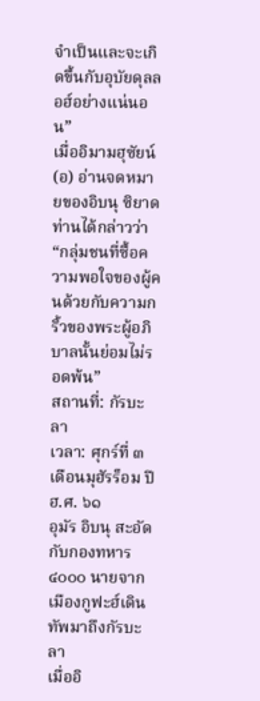จำเป็นและจะเกิดขึ้นกับอุบัยดุลลอฮ์อย่างแน่นอน”
เมื่ออิมามฮุซัยน์ (อ) อ่านจดหมายของอิบนุ ซิยาด ท่านได้กล่าวว่า “กลุ่มชนที่ซื้อความพอใจของผู้คนด้วยกับความกริ้วของพระผู้อภิบาลนั้นย่อมไม่รอดพ้น”
สถานที่: กัรบะลา
เวลา: ศุกร์ที่ ๓ เดือนมุฮัรร็อม ปี ฮ.ศ. ๖๑
อุมัร อิบนุ สะอัด กับกองทหาร ๔๐๐๐ นายจากเมืองกูฟะฮ์เดินทัพมาถึงกัรบะลา
เมื่ออิ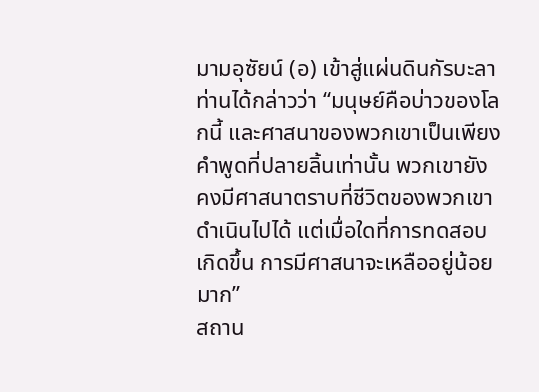มามอุซัยน์ (อ) เข้าสู่แผ่นดินกัรบะลาท่านได้กล่าวว่า “มนุษย์คือบ่าวของโลกนี้ และศาสนาของพวกเขาเป็นเพียงคำพูดที่ปลายลิ้นเท่านั้น พวกเขายังคงมีศาสนาตราบที่ชีวิตของพวกเขาดำเนินไปได้ แต่เมื่อใดที่การทดสอบเกิดขึ้น การมีศาสนาจะเหลืออยู่น้อยมาก”
สถาน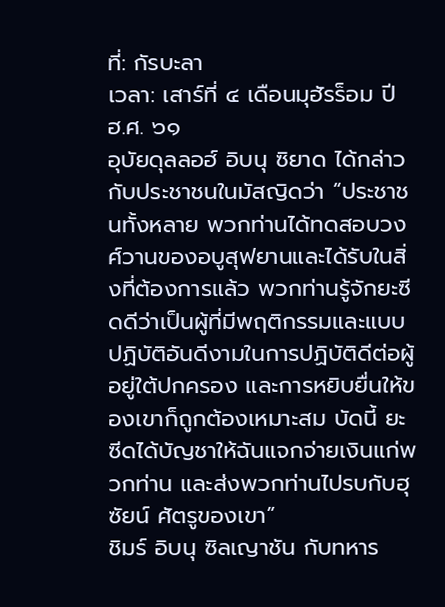ที่: กัรบะลา
เวลา: เสาร์ที่ ๔ เดือนมุฮัรร็อม ปี ฮ.ศ. ๖๑
อุบัยดุลลอฮ์ อิบนุ ซิยาด ได้กล่าวกับประชาชนในมัสญิดว่า “ประชาชนทั้งหลาย พวกท่านได้ทดสอบวงศ์วานของอบูสุฟยานและได้รับในสิ่งที่ต้องการแล้ว พวกท่านรู้จักยะซีดดีว่าเป็นผู้ที่มีพฤติกรรมและแบบปฏิบัติอันดีงามในการปฏิบัติดีต่อผู้อยู่ใต้ปกครอง และการหยิบยื่นให้ของเขาก็ถูกต้องเหมาะสม บัดนี้ ยะซีดได้บัญชาให้ฉันแจกจ่ายเงินแก่พวกท่าน และส่งพวกท่านไปรบกับฮุซัยน์ ศัตรูของเขา”
ชิมร์ อิบนุ ซิลเญาชัน กับทหาร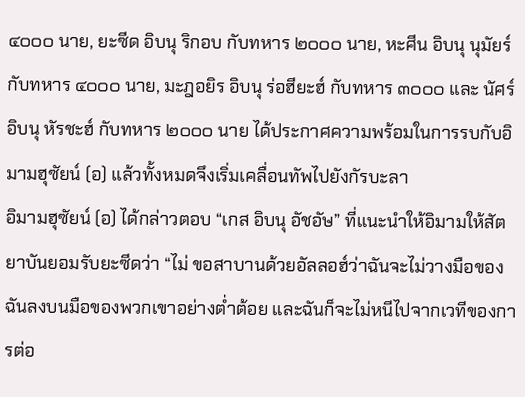๔๐๐๐ นาย, ยะซีด อิบนุ ริกอบ กับทหาร ๒๐๐๐ นาย, หะศีน อิบนุ นุมัยร์ กับทหาร ๔๐๐๐ นาย, มะฎอยิร อิบนุ ร่อฮียะฮ์ กับทหาร ๓๐๐๐ และ นัศร์ อิบนุ หัรชะฮ์ กับทหาร ๒๐๐๐ นาย ได้ประกาศความพร้อมในการรบกับอิมามฮุซัยน์ (อ) แล้วทั้งหมดจึงเริ่มเคลื่อนทัพไปยังกัรบะลา
อิมามฮุซัยน์ (อ) ได้กล่าวตอบ “เกส อิบนุ อัชอัษ” ที่แนะนำให้อิมามให้สัตยาบันยอมรับยะซีดว่า “ไม่ ขอสาบานด้วยอัลลอฮ์ว่าฉันจะไม่วางมือของฉันลงบนมือของพวกเขาอย่างต่ำต้อย และฉันก็จะไม่หนีไปจากเวทีของการต่อ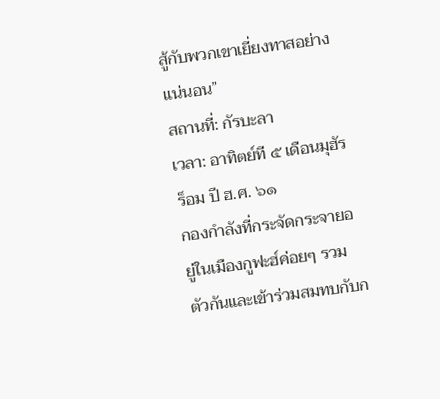สู้กับพวกเขาเยี่ยงทาสอย่างแน่นอน”
สถานที่: กัรบะลา
เวลา: อาทิตย์ที ๕ เดือนมุฮัรร็อม ปี ฮ.ศ. ๖๑
กองกำลังที่กระจัดกระจายอยู่ในเมืองกูฟะฮ์ค่อยๆ รวมตัวกันและเข้าร่วมสมทบกับก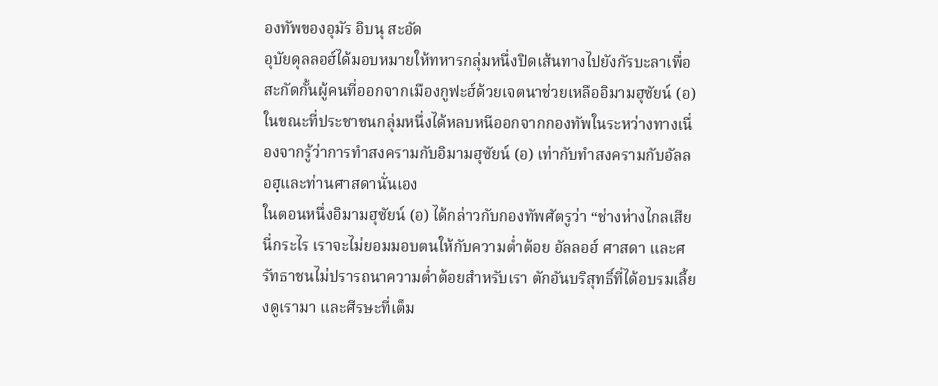องทัพของอุมัร อิบนุ สะอัด
อุบัยดุลลอฮ์ได้มอบหมายให้ทหารกลุ่มหนึ่งปิดเส้นทางไปยังกัรบะลาเพื่อสะกัดกั้นผู้คนที่ออกจากเมืองกูฟะฮ์ด้วยเจตนาช่วยเหลืออิมามฮุซัยน์ (อ)
ในขณะที่ประชาชนกลุ่มหนึ่งได้หลบหนีออกจากกองทัพในระหว่างทางเนื่องจากรู้ว่าการทำสงครามกับอิมามฮุซัยน์ (อ) เท่ากับทำสงครามกับอัลลอฮฺและท่านศาสดานั่นเอง
ในตอนหนึ่งอิมามฮุซัยน์ (อ) ได้กล่าวกับกองทัพศัตรูว่า “ช่างห่างไกลเสียนี่กระไร เราจะไม่ยอมมอบตนให้กับความต่ำต้อย อัลลอฮ์ ศาสดา และศรัทธาชนไม่ปรารถนาความต่ำต้อยสำหรับเรา ตักอันบริสุทธิ์ที่ได้อบรมเลี้ยงดูเรามา และศีรษะที่เต็ม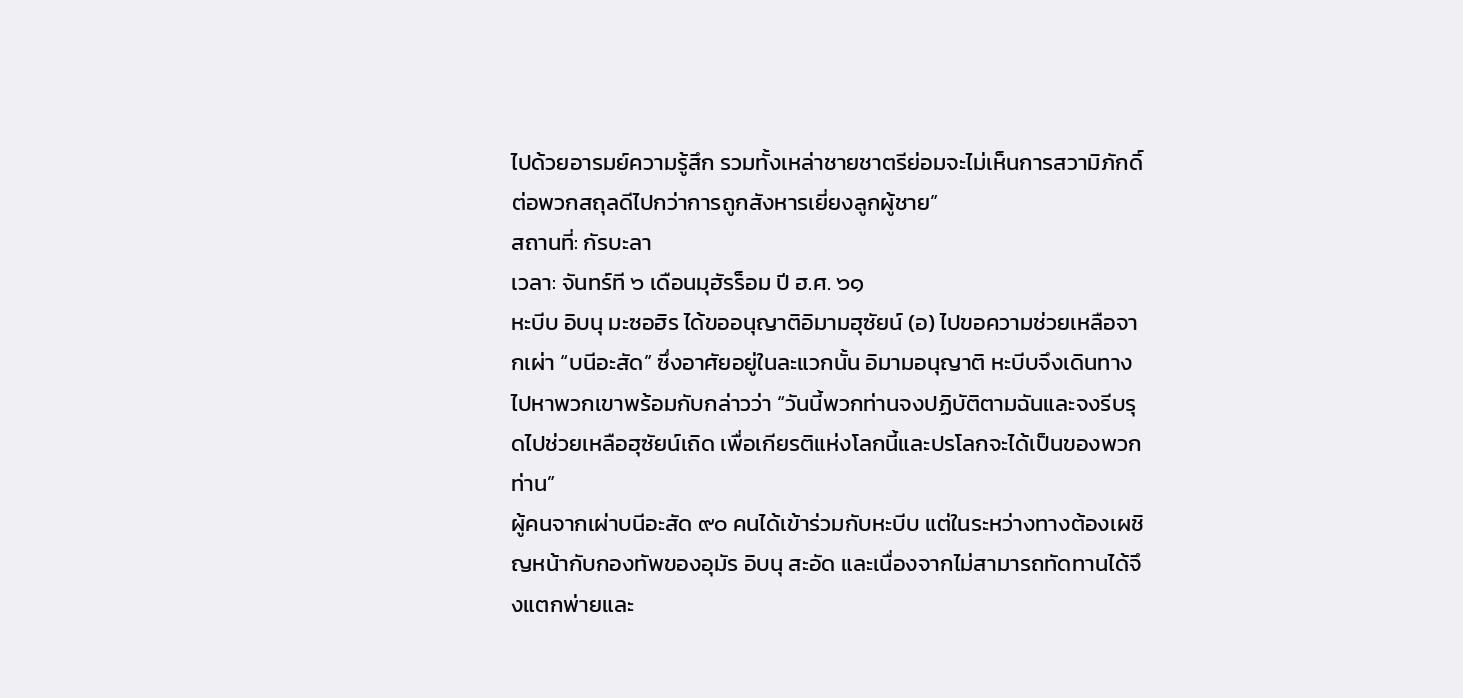ไปด้วยอารมย์ความรู้สึก รวมทั้งเหล่าชายชาตรีย่อมจะไม่เห็นการสวามิภักดิ์ต่อพวกสถุลดีไปกว่าการถูกสังหารเยี่ยงลูกผู้ชาย”
สถานที่: กัรบะลา
เวลา: จันทร์ที ๖ เดือนมุฮัรร็อม ปี ฮ.ศ. ๖๑
หะบีบ อิบนุ มะซอฮิร ได้ขออนุญาติอิมามฮุซัยน์ (อ) ไปขอความช่วยเหลือจากเผ่า “บนีอะสัด” ซึ่งอาศัยอยู่ในละแวกนั้น อิมามอนุญาติ หะบีบจึงเดินทางไปหาพวกเขาพร้อมกับกล่าวว่า “วันนี้พวกท่านจงปฏิบัติตามฉันและจงรีบรุดไปช่วยเหลือฮุซัยน์เถิด เพื่อเกียรติแห่งโลกนี้และปรโลกจะได้เป็นของพวกท่าน”
ผู้คนจากเผ่าบนีอะสัด ๙๐ คนได้เข้าร่วมกับหะบีบ แต่ในระหว่างทางต้องเผชิญหน้ากับกองทัพของอุมัร อิบนุ สะอัด และเนื่องจากไม่สามารถทัดทานได้จึงแตกพ่ายและ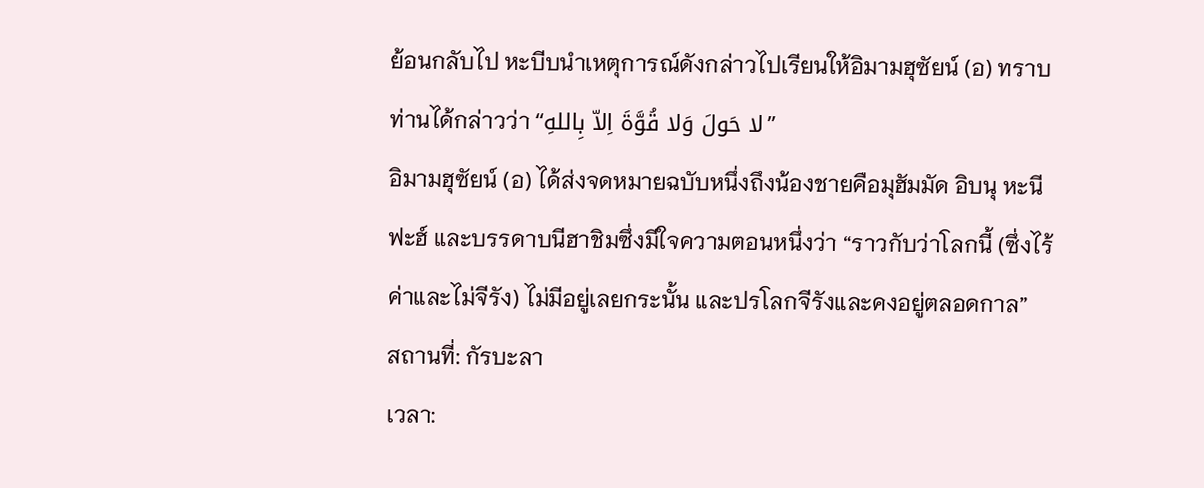ย้อนกลับไป หะบีบนำเหตุการณ์ดังกล่าวไปเรียนให้อิมามฮุซัยน์ (อ) ทราบ ท่านได้กล่าวว่า “لا حَولَ وَلا قُوَّةَ اِلاّ بِاللهِ”
อิมามฮุซัยน์ (อ) ได้ส่งจดหมายฉบับหนึ่งถึงน้องชายคือมุฮัมมัด อิบนุ หะนีฟะฮ์ และบรรดาบนีฮาชิมซึ่งมีใจความตอนหนึ่งว่า “ราวกับว่าโลกนี้ (ซึ่งไร้ค่าและไม่จีรัง) ไม่มีอยู่เลยกระนั้น และปรโลกจีรังและคงอยู่ตลอดกาล”
สถานที่: กัรบะลา
เวลา: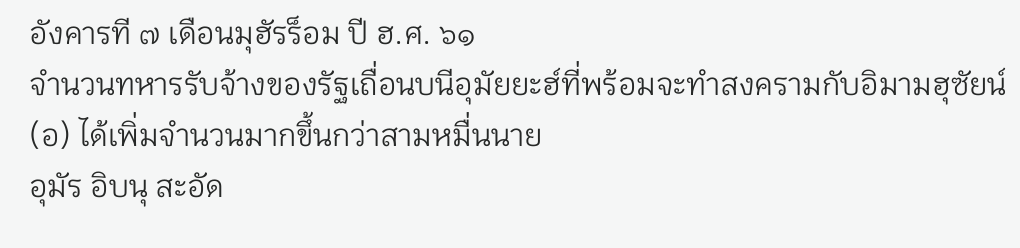อังคารที ๗ เดือนมุฮัรร็อม ปี ฮ.ศ. ๖๑
จำนวนทหารรับจ้างของรัฐเถื่อนบนีอุมัยยะฮ์ที่พร้อมจะทำสงครามกับอิมามฮุซัยน์ (อ) ได้เพิ่มจำนวนมากขึ้นกว่าสามหมื่นนาย
อุมัร อิบนุ สะอัด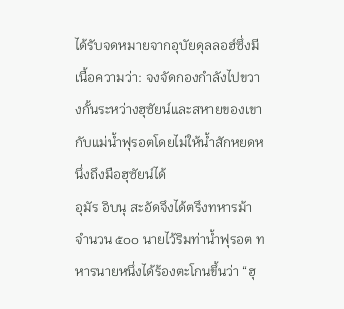ได้รับจดหมายจากอุบัยดุลลอฮ์ซึ่งมีเนื้อความว่า: จงจัดกองกำลังไปขวางกั้นระหว่างฮุซัยน์และสหายของเขากับแม่น้ำฟุรอตโดยไม่ให้น้ำสักหยดหนึ่งถึงมือฮุซัยน์ได้
อุมัร อิบนุ สะอัดจึงได้ตรึงทหารม้าจำนวน ๕๐๐ นายไว้ริมท่าน้ำฟุรอต ทหารนายหนึ่งได้ร้องตะโกนขึ้นว่า “ฮุ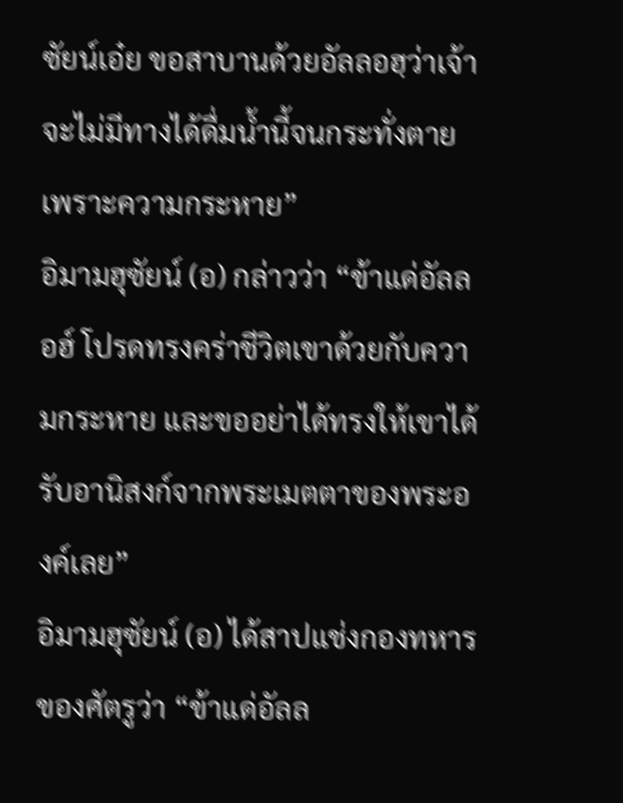ซัยน์เอ๋ย ขอสาบานด้วยอัลลอฮฺว่าเจ้าจะไม่มีทางได้ดื่มน้ำนี้จนกระทั่งตายเพราะความกระหาย”
อิมามฮุซัยน์ (อ) กล่าวว่า “ข้าแด่อัลลอฮ์ โปรดทรงคร่าชีวิตเขาด้วยกับความกระหาย และขออย่าได้ทรงให้เขาได้รับอานิสงก์จากพระเมตตาของพระองค์เลย”
อิมามฮุซัยน์ (อ) ได้สาปแช่งกองทหารของศัตรูว่า “ข้าแด่อัลล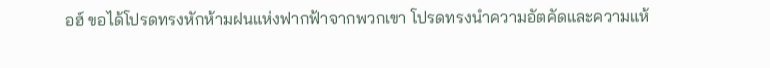อฮ์ ขอได้โปรดทรงหักห้ามฝนแห่งฟากฟ้าจากพวกเขา โปรดทรงนำความอัตคัดและความแห้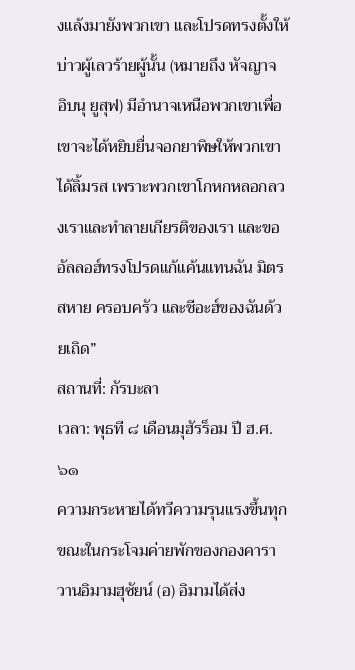งแล้งมายังพวกเขา และโปรดทรงตั้งให้บ่าวผู้เลวร้ายผู้นั้น (หมายถึง หัจญาจ อิบนุ ยูสุฟ) มีอำนาจเหนือพวกเขาเพื่อเขาจะได้หยิบยื่นจอกยาพิษให้พวกเขาได้ลิ้มรส เพราะพวกเขาโกหกหลอกลวงเราและทำลายเกียรติของเรา และขออัลลอฮ์ทรงโปรดแก้แค้นแทนฉัน มิตรสหาย ครอบครัว และชีอะฮ์ของฉันด้วยเถิด”
สถานที่: กัรบะลา
เวลา: พุธที ๘ เดือนมุฮัรร็อม ปี ฮ.ศ. ๖๑
ความกระหายได้ทวีความรุนแรงขึ้นทุกขณะในกระโจมค่ายพักของกองคาราวานอิมามฮุซัยน์ (อ) อิมามได้ส่ง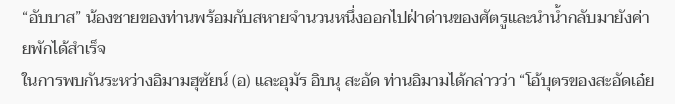“อับบาส” น้องชายของท่านพร้อมกับสหายจำนวนหนึ่งออกไปฝ่าด่านของศัตรูและนำน้ำกลับมายังค่ายพักได้สำเร็จ
ในการพบกันระหว่างอิมามฮุซัยน์ (อ) และอุมัร อิบนุ สะอัด ท่านอิมามได้กล่าวว่า “โอ้บุตรของสะอัดเอ๋ย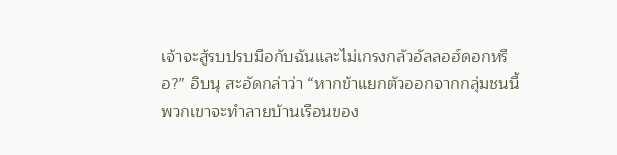เจ้าจะสู้รบปรบมือกับฉันและไม่เกรงกลัวอัลลอฮ์ดอกหรือ?” อิบนุ สะอัดกล่าว่า “หากข้าแยกตัวออกจากกลุ่มชนนี้ พวกเขาจะทำลายบ้านเรือนของ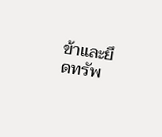ข้าและยึดทรัพ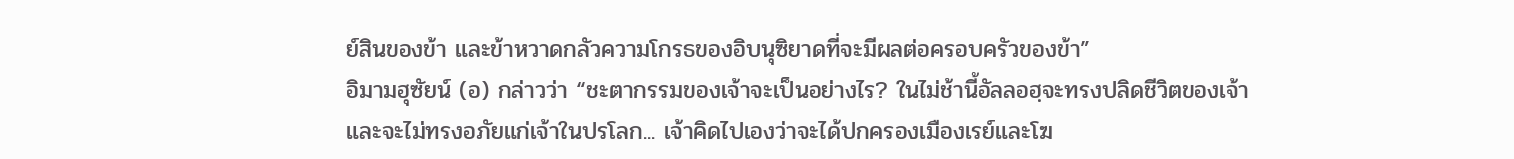ย์สินของข้า และข้าหวาดกลัวความโกรธของอิบนุซิยาดที่จะมีผลต่อครอบครัวของข้า”
อิมามฮุซัยน์ (อ) กล่าวว่า “ชะตากรรมของเจ้าจะเป็นอย่างไร? ในไม่ช้านี้อัลลอฮฺจะทรงปลิดชีวิตของเจ้าและจะไม่ทรงอภัยแก่เจ้าในปรโลก... เจ้าคิดไปเองว่าจะได้ปกครองเมืองเรย์และโฆ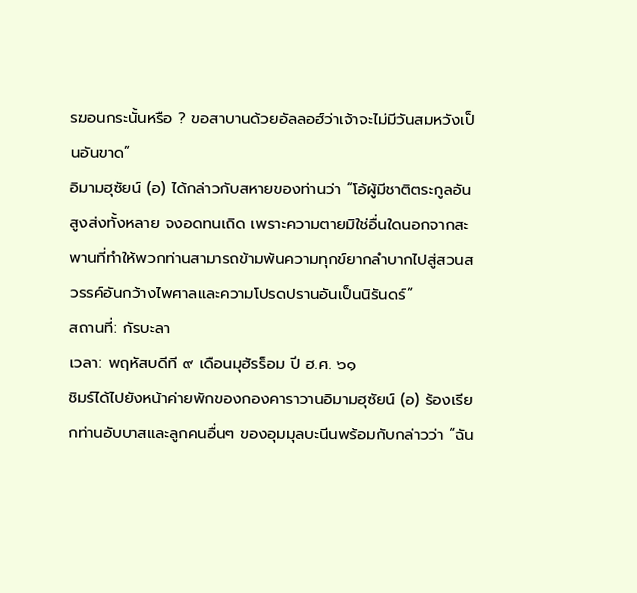รฆอนกระนั้นหรือ ? ขอสาบานด้วยอัลลอฮ์ว่าเจ้าจะไม่มีวันสมหวังเป็นอันขาด”
อิมามฮุซัยน์ (อ) ได้กล่าวกับสหายของท่านว่า “โอ้ผู้มีชาติตระกูลอันสูงส่งทั้งหลาย จงอดทนเถิด เพราะความตายมิใช่อื่นใดนอกจากสะพานที่ทำให้พวกท่านสามารถข้ามพ้นความทุกข์ยากลำบากไปสู่สวนสวรรค์อันกว้างไพศาลและความโปรดปรานอันเป็นนิรันดร์”
สถานที่: กัรบะลา
เวลา: พฤหัสบดีที ๙ เดือนมุฮัรร็อม ปี ฮ.ศ. ๖๑
ชิมร์ได้ไปยังหน้าค่ายพักของกองคาราวานอิมามฮุซัยน์ (อ) ร้องเรียกท่านอับบาสและลูกคนอื่นๆ ของอุมมุลบะนีนพร้อมกับกล่าวว่า “ฉัน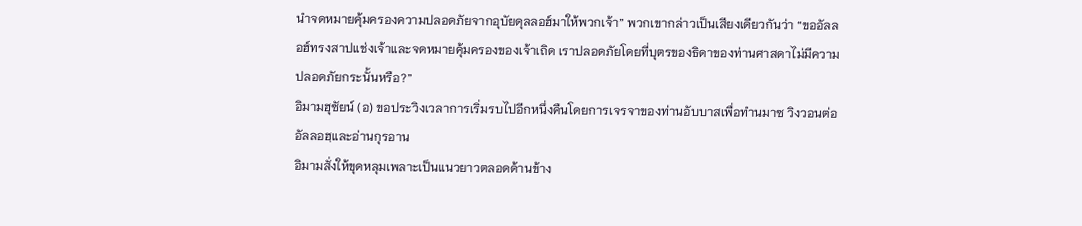นำจดหมายคุ้มครองความปลอดภัยจากอุบัยดุลลอฮ์มาให้พวกเจ้า” พวกเขากล่าวเป็นเสียงเดียวกันว่า “ขออัลลอฮ์ทรงสาปแช่งเจ้าและจดหมายคุ้มครองของเจ้าเถิด เราปลอดภัยโดยที่บุตรของธิดาของท่านศาสดาไม่มีความปลอดภัยกระนั้นหรือ?”
อิมามฮุซัยน์ (อ) ขอประวิงเวลาการเริ่มรบไปอีกหนึ่งคืนโดยการเจรจาของท่านอับบาสเพื่อทำนมาซ วิงวอนต่ออัลลอฮฺและอ่านกุรอาน
อิมามสั่งให้ขุดหลุมเพลาะเป็นแนวยาวตลอดด้านข้าง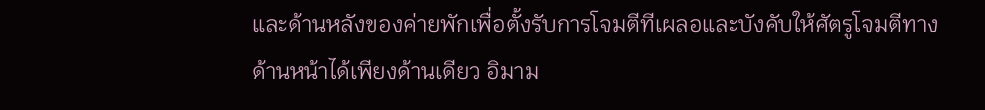และด้านหลังของค่ายพักเพื่อตั้งรับการโจมตีทีเผลอและบังคับให้ศัตรูโจมตีทางด้านหน้าได้เพียงด้านเดียว อิมาม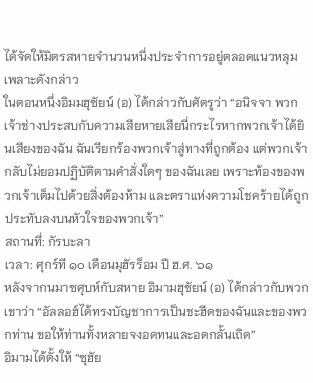ได้จัดให้มิตรสหายจำนวนหนึ่งประจำการอยู่ตลอดแนวหลุมเพลาะดังกล่าว
ในตอนหนึ่งอิมมฮุซัยน์ (อ) ได้กล่าวกับศัตรูว่า “อนิจจา พวกเจ้าช่างประสบกับความเสียหายเสียนี่กระไรหากพวกเจ้าได้ยินเสียงของฉัน ฉันเรียกร้องพวกเจ้าสู่ทางที่ถูกต้อง แต่พวกเจ้ากลับไม่ยอมปฏิบัติตามคำสั่งใดๆ ของฉันเลย เพราะท้องของพวกเจ้าเต็มไปด้วยสิ่งต้องห้าม และตราแห่งความโชคร้ายได้ถูกประทับลงบนหัวใจของพวกเจ้า”
สถานที่: กัรบะลา
เวลา: ศุกร์ที ๑๐ เดือนมุฮัรร็อม ปี ฮ.ศ. ๖๑
หลังจากนมาซศุบห์กับสหาย อิมามฮุซัยน์ (อ) ได้กล่าวกับพวกเขาว่า “อัลลอฮ์ได้ทรงบัญชาการเป็นชะฮีดของฉันและของพวกท่าน ขอให้ท่านทั้งหลายจงอดทนและอดกลั้นเถิด”
อิมามได้ตั้งให้ “ซุฮัย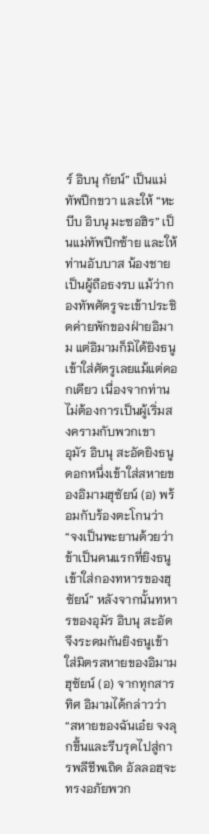ร์ อิบนุ กัยน์” เป็นแม่ทัพปีกขวา และให้ “หะบีบ อิบนุ มะซอฮิร” เป็นแม่ทัพปีกซ้าย และให้ท่านอับบาส น้องชายเป็นผู้ถือธงรบ แม้ว่ากองทัพศัตรูจะเข้าประชิดค่ายพักของฝ่ายอิมาม แต่อิมามก็มิได้ยิงธนูเข้าใส่ศัตรูเลยแม้แต่ดอกเดียว เนื่องจากท่านไม่ต้องการเป็นผู้เริ่มสงครามกับพวกเขา
อุมัร อิบนุ สะอัดยิงธนูดอกหนึ่งเข้าใส่สหายของอิมามฮุซัยน์ (อ) พร้อมกับร้องตะโกนว่า “จงเป็นพะยานด้วยว่าข้าเป็นคนแรกที่ยิงธนูเข้าใส่กองทหารของฮุซัยน์” หลังจากนั้นทหารของอุมัร อิบนุ สะอัดจึงระดมกันยิงธนูเข้าใส่มิตรสหายของอิมามฮุซัยน์ (อ) จากทุกสารทิศ อิมามได้กล่าวว่า “สหายของฉันเอ๋ย จงลุกขึ้นและรีบรุดไปสู่การพลีชีพเถิด อัลลอฮฺจะทรงอภัยพวก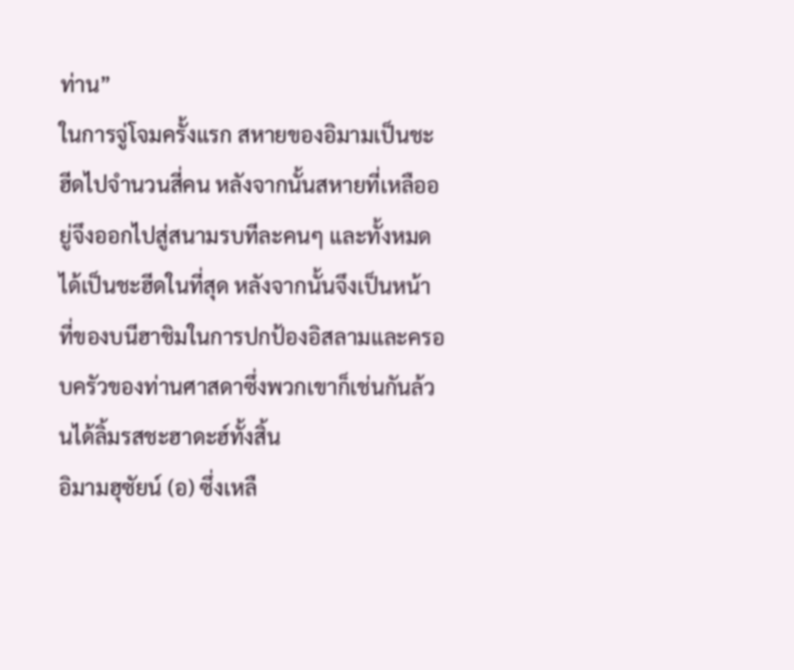ท่าน”
ในการจู่โจมครั้งแรก สหายของอิมามเป็นชะฮีดไปจำนวนสี่คน หลังจากนั้นสหายที่เหลืออยู่จึงออกไปสู่สนามรบทีละคนๆ และทั้งหมดได้เป็นชะฮีดในที่สุด หลังจากนั้นจึงเป็นหน้าที่ของบนีฮาชิมในการปกป้องอิสลามและครอบครัวของท่านศาสดาซึ่งพวกเขาก็เช่นกันล้วนได้ลิ้มรสชะฮาดะฮ์ทั้งสิ้น
อิมามฮุซัยน์ (อ) ซึ่งเหลื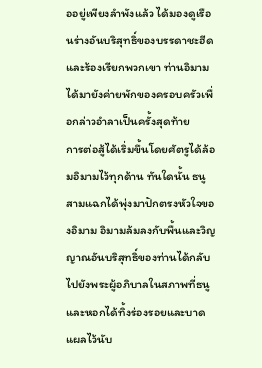ออยู่เพียงลำพังแล้ว ได้มองดูเรือนร่างอันบริสุทธิ์ของบรรดาชะฮีดและร้องเรียกพวกเขา ท่านอิมามได้มายังค่ายพักของครอบครัวเพื่อกล่าวอำลาเป็นครั้งสุดท้าย
การต่อสู้ได้เริ่มขึ้นโดยศัตรูได้ล้อมอิมามไว้ทุกด้าน ทันใดนั้น ธนูสามแฉกได้พุ่งมาปักตรงหัวใจของอิมาม อิมามล้มลงกับพื้นและวิญญาณอันบริสุทธิ์ของท่านได้กลับไปยังพระผู้อภิบาลในสภาพที่ธนูและหอกได้ทิ้งร่องรอยและบาดแผลไว้นับ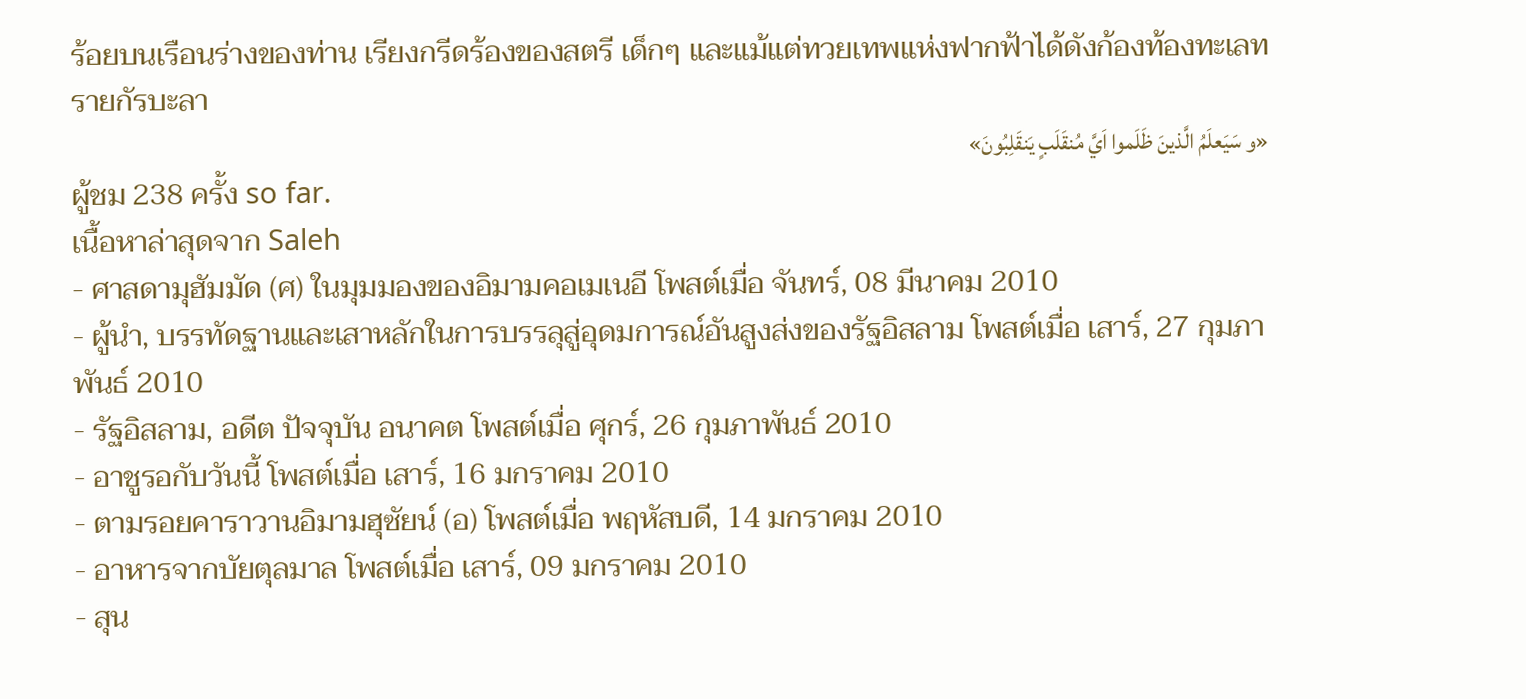ร้อยบนเรือนร่างของท่าน เรียงกรีดร้องของสตรี เด็กๆ และแม้แต่ทวยเทพแห่งฟากฟ้าได้ดังก้องท้องทะเลทรายกัรบะลา
«و سَيَعلَمُ الَّذينَ ظَلَموا اَيَّ مُنقَلَبٍ يَنقَلِبُونَ»
ผู้ชม 238 ครั้ง so far.
เนื้อหาล่าสุดจาก Saleh
- ศาสดามุฮัมมัด (ศ) ในมุมมองของอิมามคอเมเนอี โพสต์เมื่อ จันทร์, 08 มีนาคม 2010
- ผู้นำ, บรรทัดฐานและเสาหลักในการบรรลุสู่อุดมการณ์อันสูงส่งของรัฐอิสลาม โพสต์เมื่อ เสาร์, 27 กุมภาพันธ์ 2010
- รัฐอิสลาม, อดีต ปัจจุบัน อนาคต โพสต์เมื่อ ศุกร์, 26 กุมภาพันธ์ 2010
- อาชูรอกับวันนี้ โพสต์เมื่อ เสาร์, 16 มกราคม 2010
- ตามรอยคาราวานอิมามฮุซัยน์ (อ) โพสต์เมื่อ พฤหัสบดี, 14 มกราคม 2010
- อาหารจากบัยตุลมาล โพสต์เมื่อ เสาร์, 09 มกราคม 2010
- สุน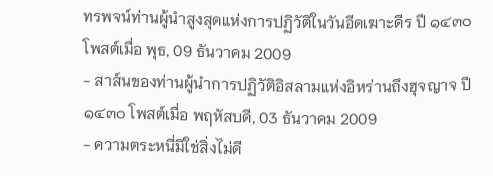ทรพจน์ท่านผู้นำสูงสุดแห่งการปฏิวัติในวันอีดเฆาะดีร ปี ๑๔๓๐ โพสต์เมื่อ พุธ, 09 ธันวาคม 2009
- สาส์นของท่านผู้นำการปฏิวัติอิสลามแห่งอิหร่านถึงฮุจญาจ ปี ๑๔๓๐ โพสต์เมื่อ พฤหัสบดี, 03 ธันวาคม 2009
- ความตระหนี่มิใช่สิ่งไม่ดี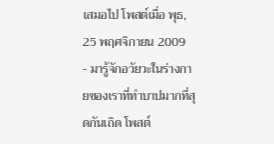เสมอไป โพสต์เมื่อ พุธ, 25 พฤศจิกายน 2009
- มารู้จักอวัยวะในร่างกายของเราที่ทำบาปมากที่สุดกันเถิด โพสต์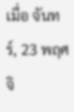เมื่อ จันทร์, 23 พฤศจิ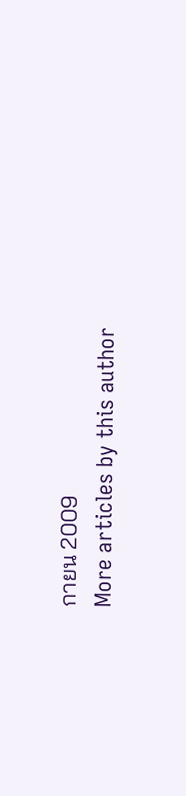กายน 2009
More articles by this author